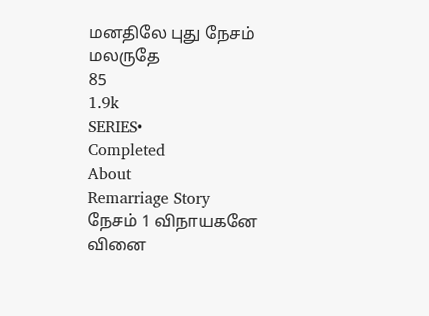மனதிலே புது நேசம் மலருதே
85
1.9k
SERIES•
Completed
About
Remarriage Story
நேசம் 1 விநாயகனே வினை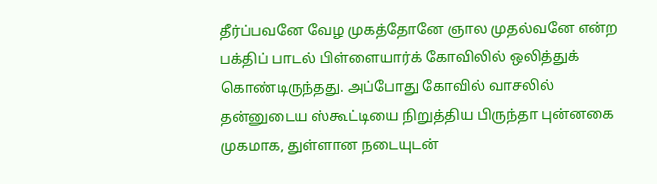தீர்ப்பவனே வேழ முகத்தோனே ஞால முதல்வனே என்ற பக்திப் பாடல் பிள்ளையார்க் கோவிலில் ஒலித்துக் கொண்டிருந்தது. அப்போது கோவில் வாசலில் தன்னுடைய ஸ்கூட்டியை நிறுத்திய பிருந்தா புன்னகை முகமாக, துள்ளான நடையுடன்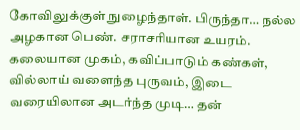கோவிலுக்குள் நுழைந்தாள். பிருந்தா… நல்ல அழகான பெண். சராசரியான உயரம். கலையான முகம், கவிப்பாடும் கண்கள், வில்லாய் வளைந்த புருவம், இடை வரையிலான அடர்ந்த முடி… தன்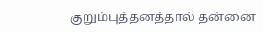குறும்புத்தனத்தால் தன்னை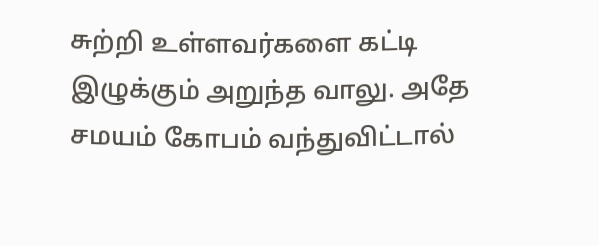சுற்றி உள்ளவர்களை கட்டி இழுக்கும் அறுந்த வாலு. அதே சமயம் கோபம் வந்துவிட்டால்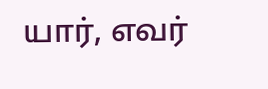யார், எவர்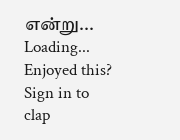என்று...
Loading...
Enjoyed this?
Sign in to clap